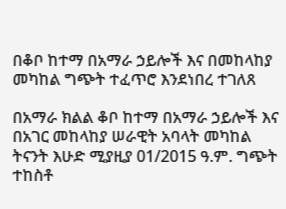በቆቦ ከተማ በአማራ ኃይሎች እና በመከላከያ መካከል ግጭት ተፈጥሮ እንደነበረ ተገለጸ

በአማራ ክልል ቆቦ ከተማ በአማራ ኃይሎች እና በአገር መከላከያ ሠራዊት አባላት መካከል ትናንት እሁድ ሚያዚያ 01/2015 ዓ.ም. ግጭት ተከስቶ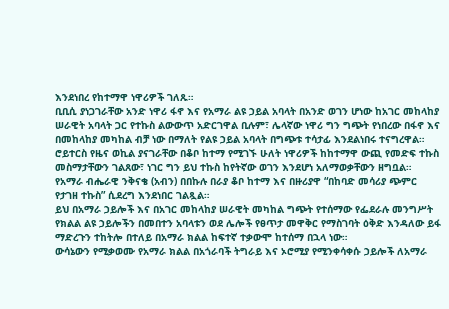እንደነበረ የከተማዋ ነዋሪዎች ገለጹ።
ቢቢሲ ያነጋገራቸው አንድ ነዋሪ ፋኖ እና የአማራ ልዩ ኃይል አባላት በአንድ ወገን ሆነው ከአገር መከላከያ ሠራዊት አባላት ጋር የተኩስ ልውውጥ አድርገዋል ቢሉም፣ ሌላኛው ነዋሪ ግን ግጭት የነበረው በፋኖ እና በመከላከያ መካከል ብቻ ነው በማለት የልዩ ኃይል አባላት በግጭቱ ተሳታፊ እንደልነበሩ ተናግረዋል።
ሮይተርስ የዜና ወኪል ያናገራቸው በቆቦ ከተማ የሚገኙ ሁለት ነዋሪዎች ከከተማዋ ውጪ የመድፍ ተኩስ መስማታቸውን ገልጸው፣ ነገር ግን ይህ ተኩስ ከየትኛው ወገን እንደሆነ አለማወቃቸውን ዘግቧል።
የአማራ ብሔራዊ ንቅናቄ (አብን) በበኩሉ በራያ ቆቦ ከተማ እና በዙሪያዋ “በከባድ መሳሪያ ጭምር የታገዘ ተኩስ” ሲደረግ እንደነበር ገልጿል።
ይህ በአማራ ኃይሎች እና በአገር መከላከያ ሠራዊት መካከል ግጭት የተሰማው የፌደራሉ መንግሥት የክልል ልዩ ኃይሎችን በመበተን አባላቱን ወደ ሌሎች የፀጥታ መዋቅር የማስገባት ዕቅድ እንዳለው ይፋ ማድረጉን ተከትሎ በተለይ በአማራ ክልል ከፍተኛ ተቃውሞ ከተሰማ በኋላ ነው።
ውሳኔውን የሚቃወሙ የአማራ ክልል በአጎራባች ትግራይ እና ኦሮሚያ የሚንቀሳቀሱ ኃይሎች ለአማራ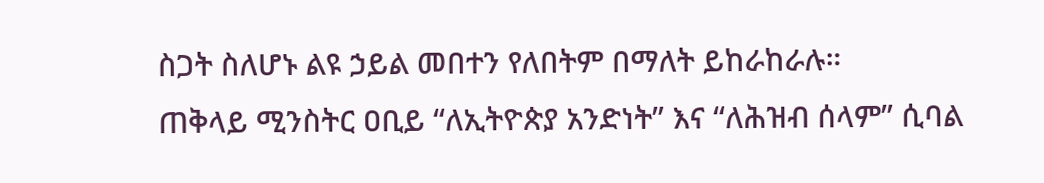ስጋት ስለሆኑ ልዩ ኃይል መበተን የለበትም በማለት ይከራከራሉ።
ጠቅላይ ሚንስትር ዐቢይ “ለኢትዮጵያ አንድነት” እና “ለሕዝብ ሰላም” ሲባል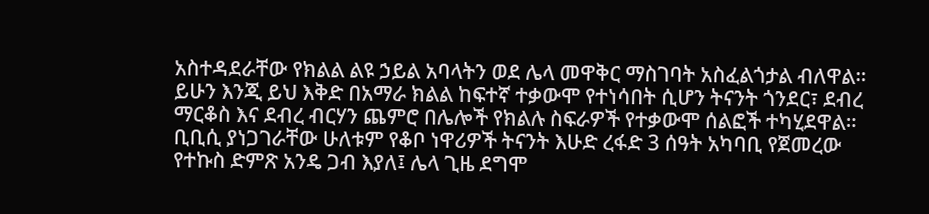አስተዳደራቸው የክልል ልዩ ኃይል አባላትን ወደ ሌላ መዋቅር ማስገባት አስፈልጎታል ብለዋል።
ይሁን እንጂ ይህ እቅድ በአማራ ክልል ከፍተኛ ተቃውሞ የተነሳበት ሲሆን ትናንት ጎንደር፣ ደብረ ማርቆስ እና ደብረ ብርሃን ጨምሮ በሌሎች የክልሉ ስፍራዎች የተቃውሞ ሰልፎች ተካሂደዋል።
ቢቢሲ ያነጋገራቸው ሁለቱም የቆቦ ነዋሪዎች ትናንት እሁድ ረፋድ 3 ሰዓት አካባቢ የጀመረው የተኩስ ድምጽ አንዴ ጋብ እያለ፤ ሌላ ጊዜ ደግሞ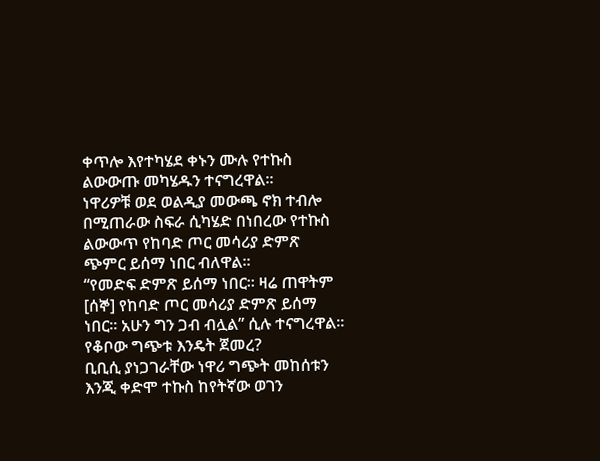ቀጥሎ እየተካሄደ ቀኑን ሙሉ የተኩስ ልውውጡ መካሄዱን ተናግረዋል።
ነዋሪዎቹ ወደ ወልዲያ መውጫ ኖክ ተብሎ በሚጠራው ስፍራ ሲካሄድ በነበረው የተኩስ ልውውጥ የከባድ ጦር መሳሪያ ድምጽ ጭምር ይሰማ ነበር ብለዋል።
“የመድፍ ድምጽ ይሰማ ነበር። ዛሬ ጠዋትም [ሰኞ] የከባድ ጦር መሳሪያ ድምጽ ይሰማ ነበር። አሁን ግን ጋብ ብሏል” ሲሉ ተናግረዋል።
የቆቦው ግጭቱ እንዴት ጀመረ?
ቢቢሲ ያነጋገራቸው ነዋሪ ግጭት መከሰቱን እንጂ ቀድሞ ተኩስ ከየትኛው ወገን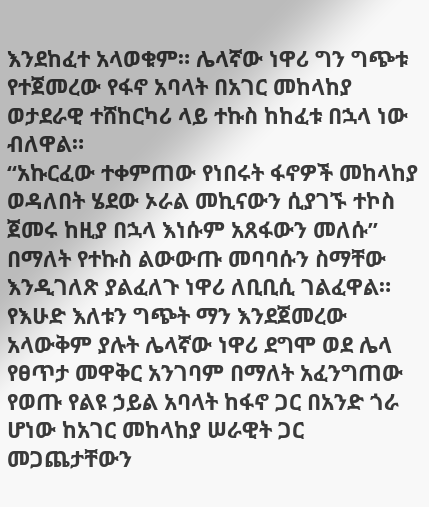እንደከፈተ አላወቁም። ሌላኛው ነዋሪ ግን ግጭቱ የተጀመረው የፋኖ አባላት በአገር መከላከያ ወታደራዊ ተሸከርካሪ ላይ ተኩስ ከከፈቱ በኋላ ነው ብለዋል።
“አኩርፈው ተቀምጠው የነበሩት ፋኖዎች መከላከያ ወዳለበት ሄደው ኦራል መኪናውን ሲያገኙ ተኮስ ጀመሩ ከዚያ በኋላ እነሱም አጸፋውን መለሱ” በማለት የተኩስ ልውውጡ መባባሱን ስማቸው እንዲገለጽ ያልፈለጉ ነዋሪ ለቢቢሲ ገልፈዋል።
የእሁድ እለቱን ግጭት ማን እንደጀመረው አላውቅም ያሉት ሌላኛው ነዋሪ ደግሞ ወደ ሌላ የፀጥታ መዋቅር አንገባም በማለት አፈንግጠው የወጡ የልዩ ኃይል አባላት ከፋኖ ጋር በአንድ ጎራ ሆነው ከአገር መከላከያ ሠራዊት ጋር መጋጨታቸውን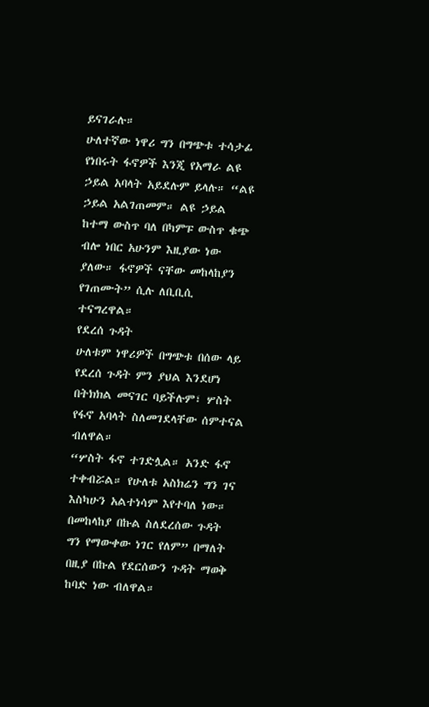ይናገራሉ።
ሁለተኛው ነዋሪ ግን በግጭቱ ተሳታፊ የነበሩት ፋኖዎች እንጂ የአማራ ልዩ ኃይል አባላት አይደሉም ይላሉ። “ልዩ ኃይል አልገጠመም። ልዩ ኃይል ከተማ ውስጥ ባለ በካምፑ ውስጥ ቁጭ ብሎ ነበር አሁንም እዚያው ነው ያለው። ፋኖዎች ናቸው መከላከያን የገጠሙት” ሲሉ ለቢቢሲ ተናግረዋል።
የደረሰ ጉዳት
ሁለቱም ነዋሪዎች በግጭቱ በሰው ላይ የደረሰ ጉዳት ምን ያህል እንደሆነ በትክክል መናገር ባይችሉም፣ ሦስት የፋኖ አባላት ስለመገደላቸው ሰምተናል ብለዋል።
“ሦስት ፋኖ ተገድሏል። አንድ ፋኖ ተቀብሯል። የሁለቱ አስክሬን ግን ገና እስካሁን አልተነሳም እየተባለ ነው። በመከላከያ በኩል ስለደረሰው ጉዳት ግን የማውቀው ነገር የለም” በማለት በዚያ በኩል የደርሰውን ጉዳት ማወቅ ከባድ ነው ብለዋል።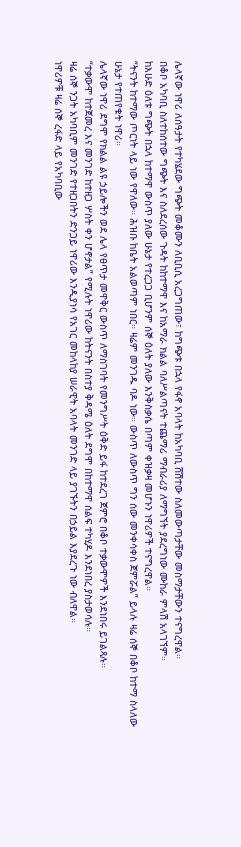ሌላኛው ነዋሪ ለሰዓታት የተካሄደው ግጭት መቆሙን ለቢቢሲ አረጋግጠው፣ ከግጭቱ በኋላ የፋኖ አባላት ከአካባቢ ሸሽተው ስለመውጣታቸው መስማታቸውን ተናግረዋል።
በቆቦ አካባቢ ስለተከሰተው ግጭት እና ስለደረሰው ጉዳት ከከተማዋ እና ከአማራ ክልል ባለሥልጣናት ተጨማሪ ማብራሪያ ለማግኘት ያደረግነው ሙከራ ምላሽ አላገኘም።
ከእሁድ ዕለቱ ግጭት በኋላ ከተማዋ ውስጥ ያለው ሁኔታ የተረጋጋ ቢሆንም ሰኞ ዕለት ያለው እንቅስቃሴ በጣም ቀዝቃዛ መሆኑን ነዋሪዎች ተናግረዋል።
“ትናንት ከተማው ጦርነት ላይ ነው የዋለው። ሕዝቡ ከቤት አልወጣም ነበር። ዛሬም መንገዱ ባዶ ነው። ውስጥ ለውስጥ ግን ሰው መንቀሳቀስ ጀምሯል” ይላሉ ዛሬ ሰኞ በቆቦ ከተማ ስላለው ሁኔታ የተጠየቁት ነዋሪ።
ሌላኛው ነዋሪ ደግሞ የክልል ልዩ ኃይሎችን ወደ ሌላ የፀጥታ መዋቅር ውስጥ ለማስገባት የመንግሥት ዕቅድ ይፋ ከተደረገ ጀምሮ በቆቦ ተቃውሞዎች እንደነበሩ ይገልጻሉ።
“ተቃውሞ ከተጀመረ እና መንገድ ከተዘጋ ሦስት ቀን ሆኖታል” የሚሉት ነዋሪው ከትናንት በስተያ ቅዳሜ ዕለት ደግሞ በከተማዋ ሰልፍ ተካሂዶ እንደነበረ ያስታወሳሉ።
ዛሬ ሰኞ ንጋት አካባቢም መንገድ የተዘጋበትን ድንጋይ ነዋሪው እንዲያነሳ የአገር መከላከያ ሠራዊት አባላት መንገድ ላይ ያገኙትን በኃይል እያደረጉ ነው ብለዋል።
ነዋሪዎቹ ዛሬ ሰኞ ረፋድ ላይ የአካባቢው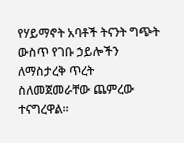የሃይማኖት አባቶች ትናንት ግጭት ውስጥ የገቡ ኃይሎችን ለማስታረቅ ጥረት ስለመጀመራቸው ጨምረው ተናግረዋል።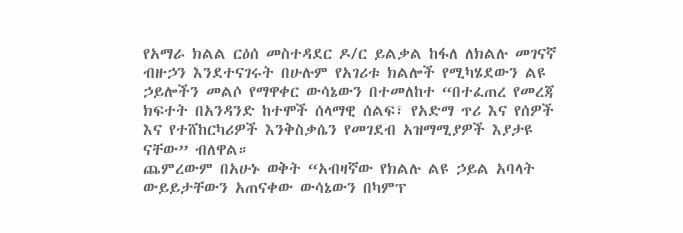የአማራ ክልል ርዕሰ መስተዳደር ዶ/ር ይልቃል ከፋለ ለክልሉ መገናኛ ብዙኃን እንደተናገሩት በሁሉም የአገሪቱ ክልሎች የሚካሄደውን ልዩ ኃይሎችን መልሶ የማዋቀር ውሳኔውን በተመለከተ “በተፈጠረ የመረጃ ክፍተት በአንዳንድ ከተሞች ሰላማዊ ሰልፍ፣ የአድማ ጥሪ እና የሰዎች እና የተሸከርካሪዎች እንቅስቃሴን የመገደብ አዝማሚያዎች እያታዩ ናቸው” ብለዋል።
ጨምረውም በአሁኑ ወቅት “አብዛኛው የክልሉ ልዩ ኃይል አባላት ውይይታቸውን አጠናቀው ውሳኔውን በካምፕ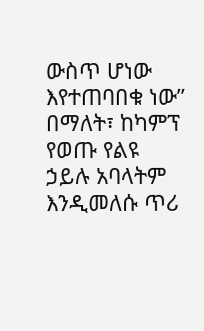ውስጥ ሆነው እየተጠባበቁ ነው” በማለት፣ ከካምፕ የወጡ የልዩ ኃይሉ አባላትም እንዲመለሱ ጥሪ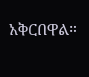አቅርበዋል።